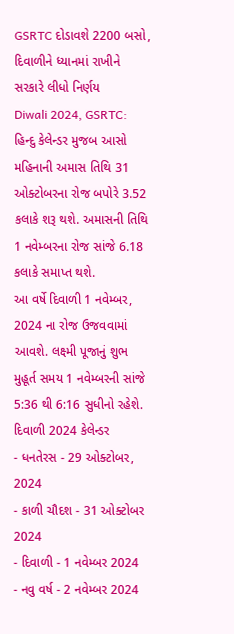GSRTC દોડાવશે 2200 બસો, દિવાળીને ધ્યાનમાં રાખીને સરકારે લીધો નિર્ણય
Diwali 2024, GSRTC: હિન્દુ કેલેન્ડર મુજબ આસો મહિનાની અમાસ તિથિ 31 ઓક્ટોબરના રોજ બપોરે 3.52 કલાકે શરૂ થશે. અમાસની તિથિ 1 નવેમ્બરના રોજ સાંજે 6.18 કલાકે સમાપ્ત થશે.
આ વર્ષે દિવાળી 1 નવેમ્બર, 2024 ના રોજ ઉજવવામાં આવશે. લક્ષ્મી પૂજાનું શુભ મુહૂર્ત સમય 1 નવેમ્બરની સાંજે 5:36 થી 6:16 સુધીનો રહેશે.
દિવાળી 2024 કેલેન્ડર
- ધનતેરસ - 29 ઓક્ટોબર, 2024
- કાળી ચૌદશ - 31 ઓક્ટોબર 2024
- દિવાળી - 1 નવેમ્બર 2024
- નવુ વર્ષ - 2 નવેમ્બર 2024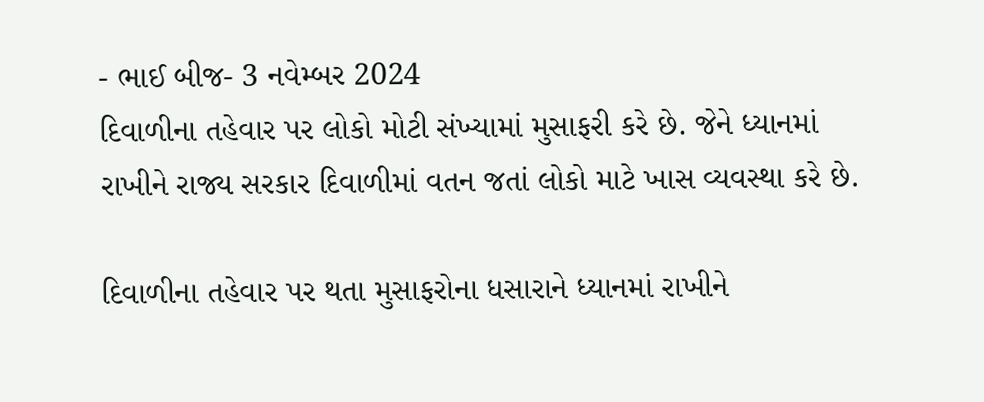- ભાઈ બીજ- 3 નવેમ્બર 2024
દિવાળીના તહેવાર પર લોકો મોટી સંખ્યામાં મુસાફરી કરે છે. જેને ધ્યાનમાં રાખીને રાજ્ય સરકાર દિવાળીમાં વતન જતાં લોકો માટે ખાસ વ્યવસ્થા કરે છે.

દિવાળીના તહેવાર પર થતા મુસાફરોના ધસારાને ધ્યાનમાં રાખીને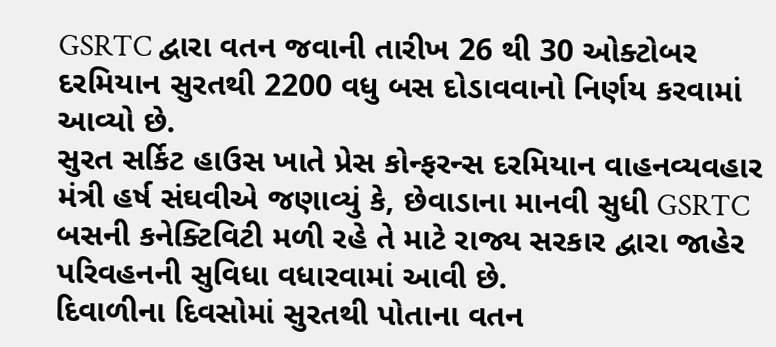GSRTC દ્વારા વતન જવાની તારીખ 26 થી 30 ઓક્ટોબર દરમિયાન સુરતથી 2200 વધુ બસ દોડાવવાનો નિર્ણય કરવામાં આવ્યો છે.
સુરત સર્કિટ હાઉસ ખાતે પ્રેસ કોન્ફરન્સ દરમિયાન વાહનવ્યવહાર મંત્રી હર્ષ સંઘવીએ જણાવ્યું કે, છેવાડાના માનવી સુધી GSRTC બસની કનેક્ટિવિટી મળી રહે તે માટે રાજ્ય સરકાર દ્વારા જાહેર પરિવહનની સુવિધા વધારવામાં આવી છે.
દિવાળીના દિવસોમાં સુરતથી પોતાના વતન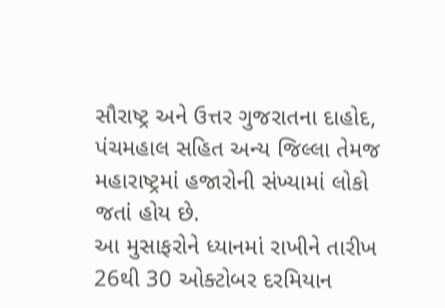સૌરાષ્ટ્ર અને ઉત્તર ગુજરાતના દાહોદ, પંચમહાલ સહિત અન્ય જિલ્લા તેમજ મહારાષ્ટ્રમાં હજારોની સંખ્યામાં લોકો જતાં હોય છે.
આ મુસાફરોને ધ્યાનમાં રાખીને તારીખ 26થી 30 ઓક્ટોબર દરમિયાન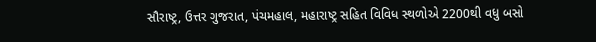સૌરાષ્ટ્ર, ઉત્તર ગુજરાત, પંચમહાલ, મહારાષ્ટ્ર સહિત વિવિધ સ્થળોએ 2200થી વધુ બસો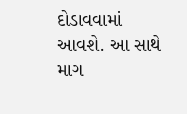દોડાવવામાં આવશે. આ સાથે માગ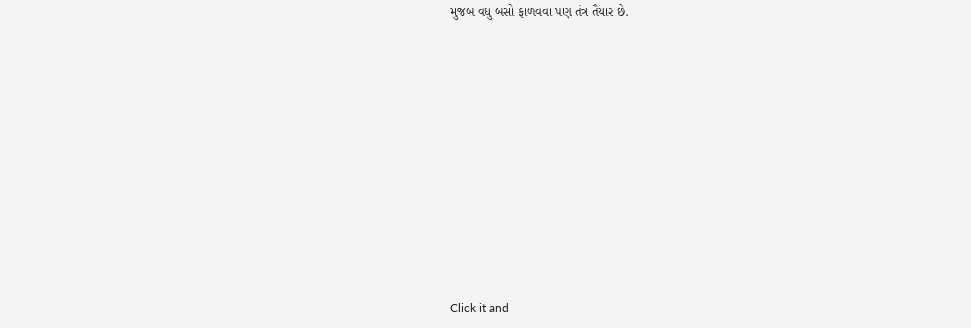મુજબ વધુ બસો ફાળવવા પણ તંત્ર તૈયાર છે.












Click it and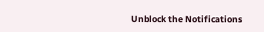Unblock the Notifications